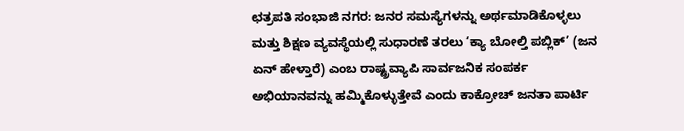ಛತ್ರಪತಿ ಸಂಭಾಜಿ ನಗರ: ಜನರ ಸಮಸ್ಯೆಗಳನ್ನು ಅರ್ಥಮಾಡಿಕೊಳ್ಳಲು ಮತ್ತು ಶಿಕ್ಷಣ ವ್ಯವಸ್ಥೆಯಲ್ಲಿ ಸುಧಾರಣೆ ತರಲು ‘ಕ್ಯಾ ಬೋಲ್ತಿ ಪಬ್ಲಿಕ್’ (ಜನ ಏನ್ ಹೇಳ್ತಾರೆ) ಎಂಬ ರಾಷ್ಟ್ರವ್ಯಾಪಿ ಸಾರ್ವಜನಿಕ ಸಂಪರ್ಕ ಅಭಿಯಾನವನ್ನು ಹಮ್ಮಿಕೊಳ್ಳುತ್ತೇವೆ ಎಂದು ಕಾಕ್ರೋಚ್ ಜನತಾ ಪಾರ್ಟಿ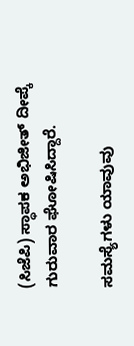(ಸಿಜೆಪಿ) ಸ್ಥಾಪಕ ಅಭಿಜೀತ್ ದೀಪ್ಕೆ ಗುರುವಾರ ಘೋಷಿಸಿದ್ದಾರೆ.

ಸಮಸ್ಯೆಗಳು ಯಾವುವು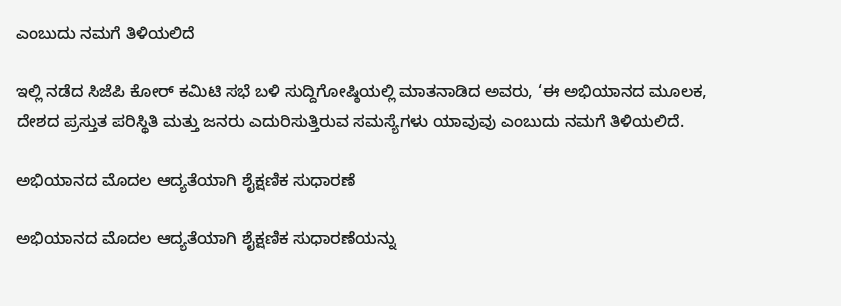ಎಂಬುದು ನಮಗೆ ತಿಳಿಯಲಿದೆ

ಇಲ್ಲಿ ನಡೆದ ಸಿಜೆಪಿ ಕೋರ್ ಕಮಿಟಿ ಸಭೆ ಬಳಿ ಸುದ್ದಿಗೋಷ್ಠಿಯಲ್ಲಿ ಮಾತನಾಡಿದ ಅವರು, ‘ಈ ಅಭಿಯಾನದ ಮೂಲಕ, ದೇಶದ ಪ್ರಸ್ತುತ ಪರಿಸ್ಥಿತಿ ಮತ್ತು ಜನರು ಎದುರಿಸುತ್ತಿರುವ ಸಮಸ್ಯೆಗಳು ಯಾವುವು ಎಂಬುದು ನಮಗೆ ತಿಳಿಯಲಿದೆ.

ಅಭಿಯಾನದ ಮೊದಲ ಆದ್ಯತೆಯಾಗಿ ಶೈಕ್ಷಣಿಕ ಸುಧಾರಣೆ

ಅಭಿಯಾನದ ಮೊದಲ ಆದ್ಯತೆಯಾಗಿ ಶೈಕ್ಷಣಿಕ ಸುಧಾರಣೆಯನ್ನು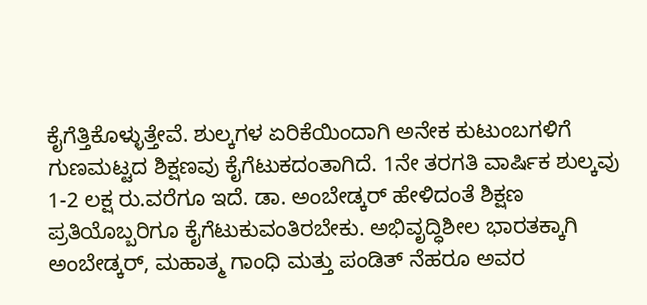ಕೈಗೆತ್ತಿಕೊಳ್ಳುತ್ತೇವೆ. ಶುಲ್ಕಗಳ ಏರಿಕೆಯಿಂದಾಗಿ ಅನೇಕ ಕುಟುಂಬಗಳಿಗೆ ಗುಣಮಟ್ಟದ ಶಿಕ್ಷಣವು ಕೈಗೆಟುಕದಂತಾಗಿದೆ. 1ನೇ ತರಗತಿ ವಾರ್ಷಿಕ ಶುಲ್ಕವು 1-2 ಲಕ್ಷ ರು.ವರೆಗೂ ಇದೆ. ಡಾ. ಅಂಬೇಡ್ಕರ್ ಹೇಳಿದಂತೆ ಶಿಕ್ಷಣ ಪ್ರತಿಯೊಬ್ಬರಿಗೂ ಕೈಗೆಟುಕುವಂತಿರಬೇಕು. ಅಭಿವೃದ್ಧಿಶೀಲ ಭಾರತಕ್ಕಾಗಿ ಅಂಬೇಡ್ಕರ್, ಮಹಾತ್ಮ ಗಾಂಧಿ ಮತ್ತು ಪಂಡಿತ್ ನೆಹರೂ ಅವರ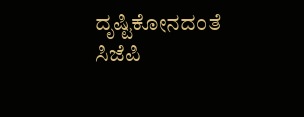ದೃಷ್ಟಿಕೋನದಂತೆ ಸಿಜೆಪಿ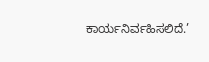ಕಾರ್ಯನಿರ್ವಹಿಸಲಿದೆ.’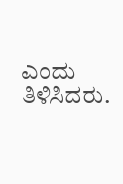ಎಂದು ತಿಳಿಸಿದರು.